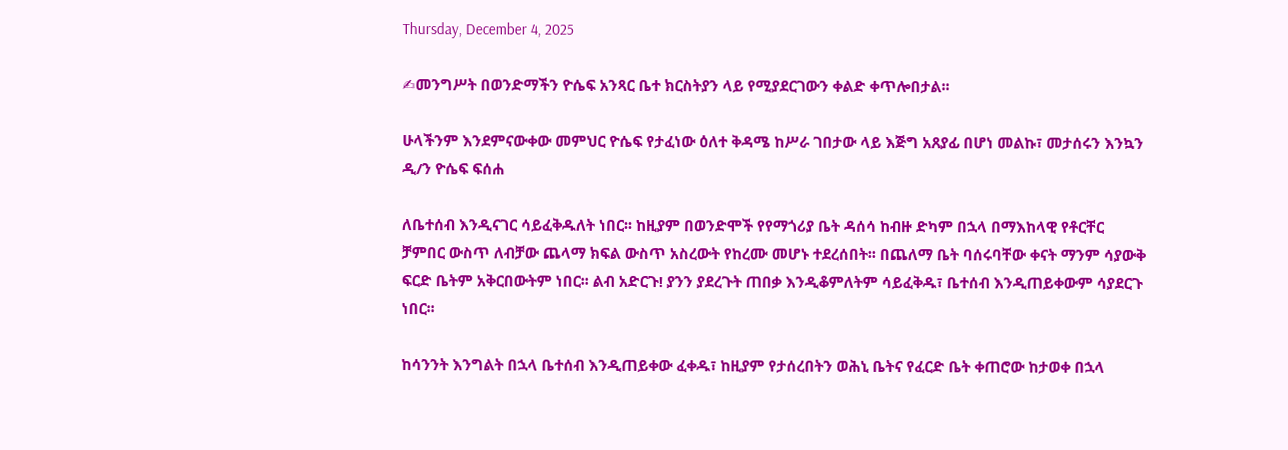Thursday, December 4, 2025

✍መንግሥት በወንድማችን ዮሴፍ አንጻር ቤተ ክርስትያን ላይ የሚያደርገውን ቀልድ ቀጥሎበታል፡፡

ሁላችንም እንደምናውቀው መምህር ዮሴፍ የታፈነው ዕለተ ቅዳሜ ከሥራ ገበታው ላይ እጅግ አጸያፊ በሆነ መልኩ፣ መታሰሩን እንኳን
ዲ/ን ዮሴፍ ፍሰሐ

ለቤተሰብ እንዲናገር ሳይፈቅዱለት ነበር፡፡ ከዚያም በወንድሞች የየማጎሪያ ቤት ዳሰሳ ከብዙ ድካም በኋላ በማእከላዊ የቶርቸር ቻምበር ውስጥ ለብቻው ጨላማ ክፍል ውስጥ አስረውት የከረሙ መሆኑ ተደረሰበት፡፡ በጨለማ ቤት ባሰሩባቸው ቀናት ማንም ሳያውቅ ፍርድ ቤትም አቅርበውትም ነበር፡፡ ልብ አድርጉ! ያንን ያደረጉት ጠበቃ እንዲቆምለትም ሳይፈቅዱ፣ ቤተሰብ እንዲጠይቀውም ሳያደርጉ ነበር፡፡

ከሳንንት እንግልት በኋላ ቤተሰብ እንዲጠይቀው ፈቀዱ፣ ከዚያም የታሰረበትን ወሕኒ ቤትና የፈርድ ቤት ቀጠሮው ከታወቀ በኋላ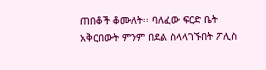ጠበቆች ቆሙለት፡፡ ባለፈው ፍርድ ቤት አቅርበውት ምንም በደል ስላላገኙበት ፖሊስ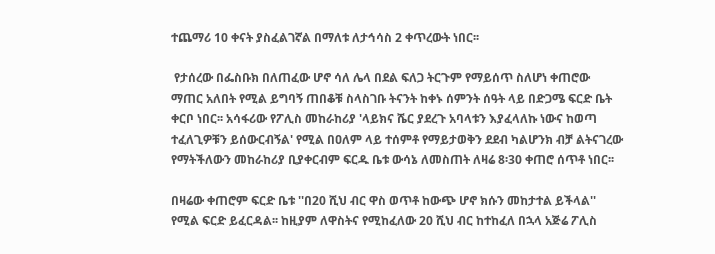ተጨማሪ 10 ቀናት ያስፈልገኛል በማለቱ ለታኅሳስ 2 ቀጥረውት ነበር፡፡

 የታሰረው በፌስቡክ በለጠፈው ሆኖ ሳለ ሌላ በደል ፍለጋ ትርጉም የማይሰጥ ስለሆነ ቀጠሮው ማጠር አለበት የሚል ይግባኝ ጠበቆቹ ስላስገቡ ትናንት ከቀኑ ሰምንት ሰዓት ላይ በድጋሜ ፍርድ ቤት ቀርቦ ነበር፡፡ አሳፋሪው የፖሊስ መከራከሪያ 'ላይክና ሼር ያደረጉ አባላቱን እያፈላለኩ ነውና ከወጣ ተፈለጊዎቹን ይሰውርብኝል' የሚል በዐለም ላይ ተሰምቶ የማይታወቅን ደደብ ካልሆንክ ብቻ ልትናገረው የማትችለውን መከራከሪያ ቢያቀርብም ፍርዱ ቤቱ ውሳኔ ለመስጠት ለዛሬ 8፡30 ቀጠሮ ሰጥቶ ነበር፡፡

በዛሬው ቀጠሮም ፍርድ ቤቱ ''በ20 ሺህ ብር ዋስ ወጥቶ ከውጭ ሆኖ ክሱን መከታተል ይችላል'' የሚል ፍርድ ይፈርዳል፡፡ ከዚያም ለዋስትና የሚከፈለው 20 ሺህ ብር ከተከፈለ በኋላ አጅሬ ፖሊስ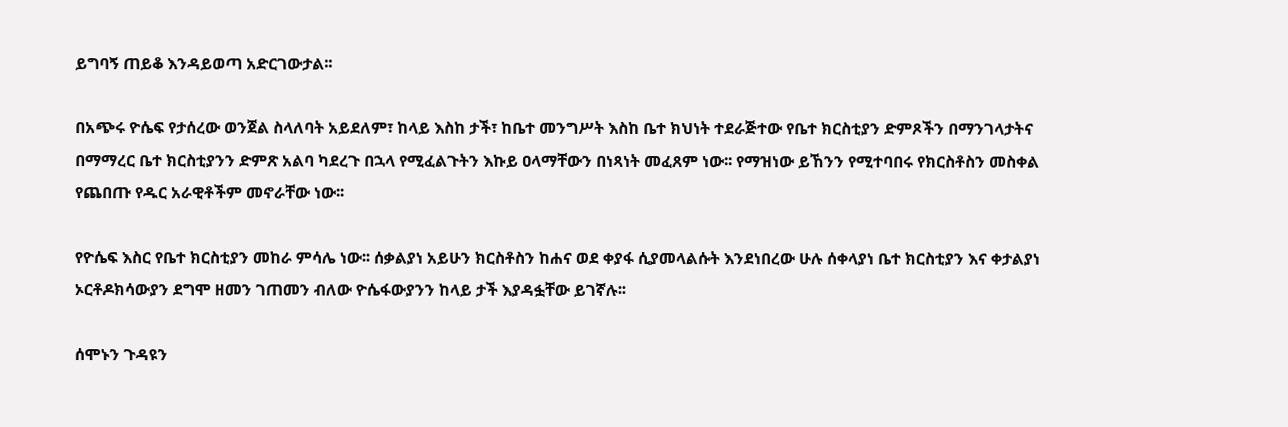ይግባኝ ጠይቆ እንዳይወጣ አድርገውታል፡፡

በአጭሩ ዮሴፍ የታሰረው ወንጀል ስላለባት አይደለም፣ ከላይ እስከ ታች፣ ከቤተ መንግሥት እስከ ቤተ ክህነት ተደራጅተው የቤተ ክርስቲያን ድምጾችን በማንገላታትና በማማረር ቤተ ክርስቲያንን ድምጽ አልባ ካደረጉ በኋላ የሚፈልጉትን እኩይ ዐላማቸውን በነጻነት መፈጸም ነው፡፡ የማዝነው ይኸንን የሚተባበሩ የክርስቶስን መስቀል የጨበጡ የዱር አራዊቶችም መኖራቸው ነው፡፡

የዮሴፍ እስር የቤተ ክርስቲያን መከራ ምሳሌ ነው፡፡ ሰቃልያነ አይሁን ክርስቶስን ከሐና ወደ ቀያፋ ሲያመላልሱት እንደነበረው ሁሉ ሰቀላያነ ቤተ ክርስቲያን እና ቀታልያነ ኦርቶዶክሳውያን ደግሞ ዘመን ገጠመን ብለው ዮሴፋውያንን ከላይ ታች እያዳፏቸው ይገኛሉ፡፡

ሰሞኑን ጉዳዩን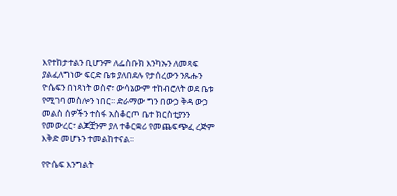እየተከታተልን ቢሆንም ለፌስቡክ እንካኡን ለመጻፍ ያልፈለግነው ፍርድ ቤቱ ያለበደሉ የታሰረውን ንጹሑን ዮሴፍን በነጻነት ወስኖ፣ ውሳኔውም ተከብሮለት ወደ ቤቱ የሚገባ መስሎን ነበር፡፡ ድራማው ግን በውኃ ቅዳ ውኃ መልስ ሰዎችን ተስፋ አስቆርጦ ቤተ ክርስቲያንን የመውረር፣ ልጆቿንም ያለ ተቆርቋሪ የመጨፍጭፈ ረጅም እቅድ መሆኑን ተመልከተናል፡፡

የዮሴፍ እንግልት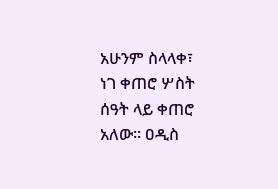አሁንም ስላላቀ፣ ነገ ቀጠሮ ሦስት ሰዓት ላይ ቀጠሮ አለው፡፡ ዐዲስ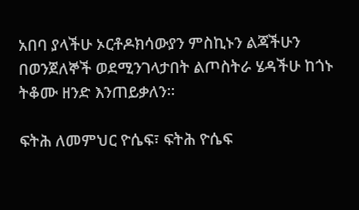አበባ ያላችሁ ኦርቶዶክሳውያን ምስኪኑን ልጃችሁን በወንጀለኞች ወደሚንገላታበት ልጦስትራ ሄዳችሁ ከጎኑ ትቆሙ ዘንድ እንጠይቃለን፡፡

ፍትሕ ለመምህር ዮሴፍ፣ ፍትሕ ዮሴፍ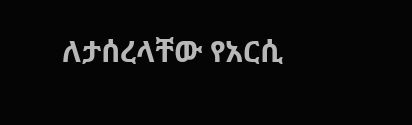ለታሰረላቸው የአርሲ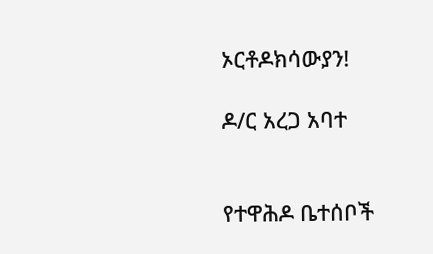ኦርቶዶክሳውያን!

ዶ/ር አረጋ አባተ


የተዋሕዶ ቤተሰቦች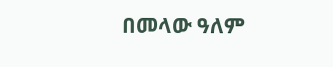በመላው ዓለም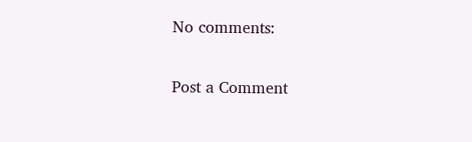No comments:

Post a Comment